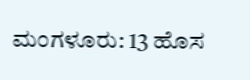ಮಂಗಳೂರು: 13 ಹೊಸ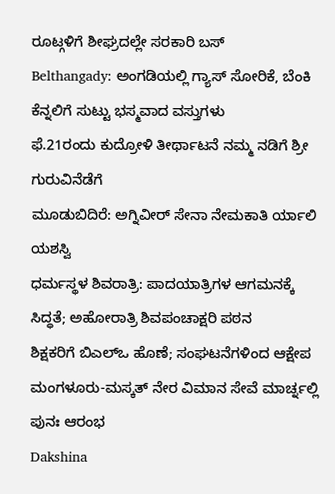ರೂಟ್ಗಳಿಗೆ ಶೀಘ್ರದಲ್ಲೇ ಸರಕಾರಿ ಬಸ್
Belthangady: ಅಂಗಡಿಯಲ್ಲಿ ಗ್ಯಾಸ್ ಸೋರಿಕೆ, ಬೆಂಕಿ ಕೆನ್ನಲಿಗೆ ಸುಟ್ಟು ಭಸ್ಮವಾದ ವಸ್ತುಗಳು
ಫೆ.21ರಂದು ಕುದ್ರೋಳಿ ತೀರ್ಥಾಟನೆ ನಮ್ಮ ನಡಿಗೆ ಶ್ರೀ ಗುರುವಿನೆಡೆಗೆ
ಮೂಡುಬಿದಿರೆ: ಅಗ್ನಿವೀರ್ ಸೇನಾ ನೇಮಕಾತಿ ರ್ಯಾಲಿ ಯಶಸ್ವಿ
ಧರ್ಮಸ್ಥಳ ಶಿವರಾತ್ರಿ: ಪಾದಯಾತ್ರಿಗಳ ಆಗಮನಕ್ಕೆ ಸಿದ್ಧತೆ; ಅಹೋರಾತ್ರಿ ಶಿವಪಂಚಾಕ್ಷರಿ ಪಠನ
ಶಿಕ್ಷಕರಿಗೆ ಬಿಎಲ್ಒ ಹೊಣೆ; ಸಂಘಟನೆಗಳಿಂದ ಆಕ್ಷೇಪ
ಮಂಗಳೂರು-ಮಸ್ಕತ್ ನೇರ ವಿಮಾನ ಸೇವೆ ಮಾರ್ಚ್ನಲ್ಲಿ ಪುನಃ ಆರಂಭ
Dakshina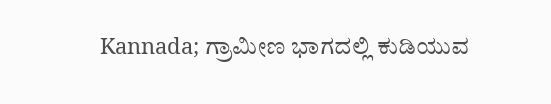Kannada; ಗ್ರಾಮೀಣ ಭಾಗದಲ್ಲಿ ಕುಡಿಯುವ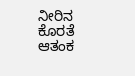ನೀರಿನ ಕೊರತೆ ಆತಂಕ